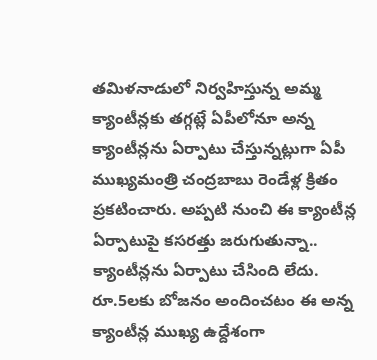తమిళనాడులో నిర్వహిస్తున్న అమ్మ క్యాంటీన్లకు తగ్గట్లే ఏపీలోనూ అన్న క్యాంటీన్లను ఏర్పాటు చేస్తున్నట్లుగా ఏపీ ముఖ్యమంత్రి చంద్రబాబు రెండేళ్ల క్రితం ప్రకటించారు. అప్పటి నుంచి ఈ క్యాంటీన్ల ఏర్పాటుపై కసరత్తు జరుగుతున్నా.. క్యాంటీన్లను ఏర్పాటు చేసింది లేదు. రూ.5లకు బోజనం అందించటం ఈ అన్న క్యాంటీన్ల ముఖ్య ఉద్దేశంగా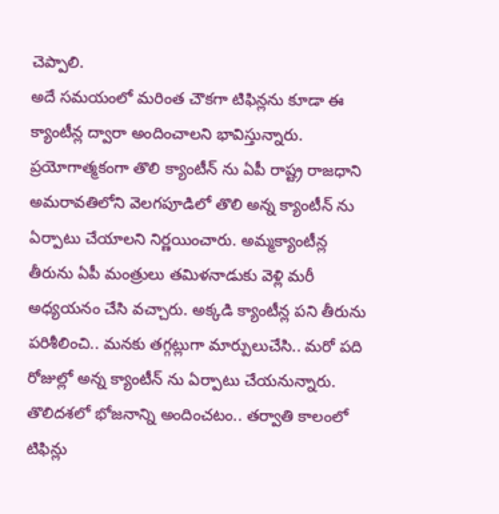చెప్పాలి.
అదే సమయంలో మరింత చౌకగా టిఫిన్లను కూడా ఈ క్యాంటీన్ల ద్వారా అందించాలని భావిస్తున్నారు. ప్రయోగాత్మకంగా తొలి క్యాంటీన్ ను ఏపీ రాష్ట్ర రాజధాని అమరావతిలోని వెలగపూడిలో తొలి అన్న క్యాంటీన్ ను ఏర్పాటు చేయాలని నిర్ణయించారు. అమ్మక్యాంటీన్ల తీరును ఏపీ మంత్రులు తమిళనాడుకు వెళ్లి మరీ అధ్యయనం చేసి వచ్చారు. అక్కడి క్యాంటీన్ల పని తీరును పరిశీలించి.. మనకు తగ్గట్లుగా మార్పులుచేసి.. మరో పది రోజుల్లో అన్న క్యాంటీన్ ను ఏర్పాటు చేయనున్నారు.
తొలిదశలో భోజనాన్ని అందించటం.. తర్వాతి కాలంలో టిఫిన్లు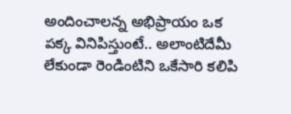అందించాలన్న అభిప్రాయం ఒక పక్క వినిపిస్తుంటే.. అలాంటిదేమీ లేకుండా రెండింటిని ఒకేసారి కలిపి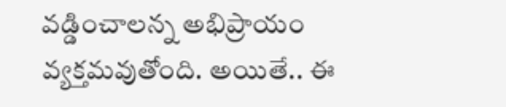వడ్డించాలన్న అభిప్రాయం వ్యక్తమవుతోంది. అయితే.. ఈ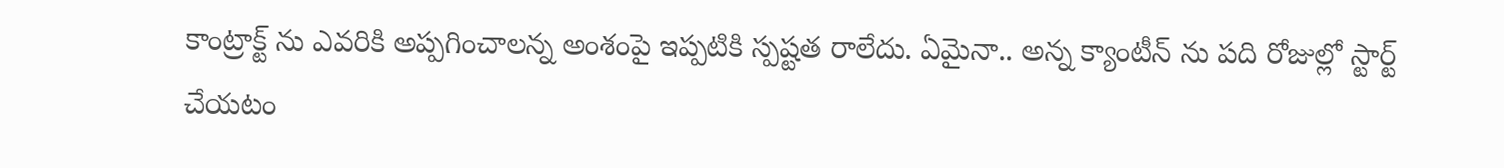కాంట్రాక్ట్ ను ఎవరికి అప్పగించాలన్న అంశంపై ఇప్పటికి స్పష్టత రాలేదు. ఏమైనా.. అన్న క్యాంటీన్ ను పది రోజుల్లో స్టార్ట్ చేయటం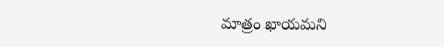మాత్రం ఖాయమని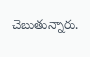చెబుతున్నారు.